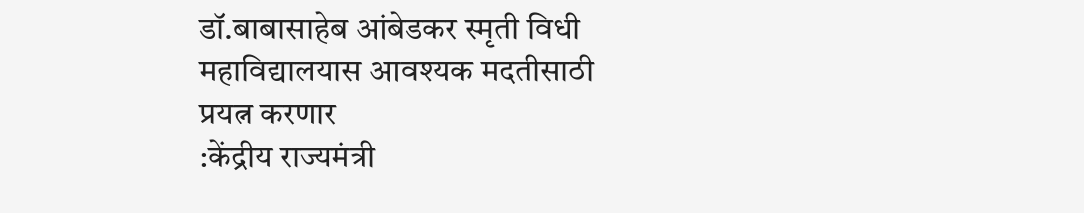डॉ.बाबासाहेब आंबेडकर स्मृती विधी महाविद्यालयास आवश्यक मदतीसाठी प्रयत्न करणार
:केंद्रीय राज्यमंत्री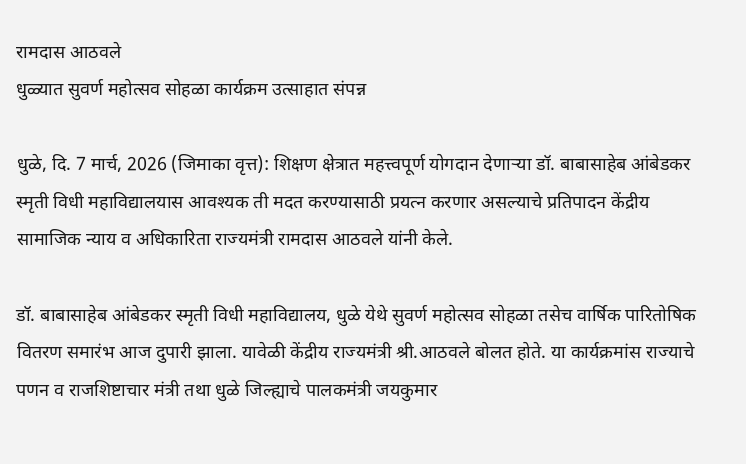रामदास आठवले
धुळ्यात सुवर्ण महोत्सव सोहळा कार्यक्रम उत्साहात संपन्न

धुळे, दि. 7 मार्च, 2026 (जिमाका वृत्त): शिक्षण क्षेत्रात महत्त्वपूर्ण योगदान देणाऱ्या डॉ. बाबासाहेब आंबेडकर स्मृती विधी महाविद्यालयास आवश्यक ती मदत करण्यासाठी प्रयत्न करणार असल्याचे प्रतिपादन केंद्रीय सामाजिक न्याय व अधिकारिता राज्यमंत्री रामदास आठवले यांनी केले.

डॉ. बाबासाहेब आंबेडकर स्मृती विधी महाविद्यालय, धुळे येथे सुवर्ण महोत्सव सोहळा तसेच वार्षिक पारितोषिक वितरण समारंभ आज दुपारी झाला. यावेळी केंद्रीय राज्यमंत्री श्री.आठवले बोलत होते. या कार्यक्रमांस राज्याचे पणन व राजशिष्टाचार मंत्री तथा धुळे जिल्ह्याचे पालकमंत्री जयकुमार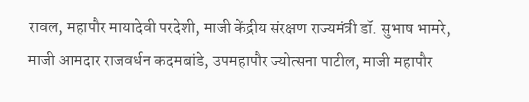रावल, महापौर मायादेवी परदेशी, माजी केंद्रीय संरक्षण राज्यमंत्री डॉ. सुभाष भामरे, माजी आमदार राजवर्धन कदमबांडे, उपमहापौर ज्योत्सना पाटील, माजी महापौर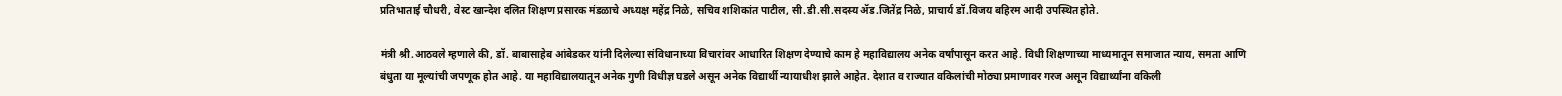प्रतिभाताई चौधरी, वेस्ट खान्देश दलित शिक्षण प्रसारक मंडळाचे अध्यक्ष महेंद्र निळे, सचिव शशिकांत पाटील, सी.डी.सी.सदस्य ॲड.जितेंद्र निळे, प्राचार्य डॉ.विजय बहिरम आदी उपस्थित होते.

मंत्री श्री.आठवले म्हणाले की, डॉ. बाबासाहेब आंबेडकर यांनी दिलेल्या संविधानाच्या विचारांवर आधारित शिक्षण देण्याचे काम हे महाविद्यालय अनेक वर्षांपासून करत आहे. विधी शिक्षणाच्या माध्यमातून समाजात न्याय, समता आणि बंधुता या मूल्यांची जपणूक होत आहे. या महाविद्यालयातून अनेक गुणी विधीज्ञ घडले असून अनेक विद्यार्थी न्यायाधीश झाले आहेत. देशात व राज्यात वकिलांची मोठ्या प्रमाणावर गरज असून विद्यार्थ्यांना वकिली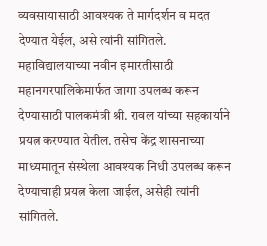व्यवसायासाठी आवश्यक ते मार्गदर्शन व मदत देण्यात येईल, असे त्यांनी सांगितले. महाविद्यालयाच्या नवीन इमारतीसाठी महानगरपालिकेमार्फत जागा उपलब्ध करून देण्यासाठी पालकमंत्री श्री. रावल यांच्या सहकार्याने प्रयत्न करण्यात येतील. तसेच केंद्र शासनाच्या माध्यमातून संस्थेला आवश्यक निधी उपलब्ध करून देण्याचाही प्रयत्न केला जाईल, असेही त्यांनी सांगितले.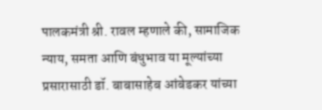पालकमंत्री श्री. रावल म्हणाले की, सामाजिक न्याय, समता आणि बंधुभाव या मूल्यांच्या प्रसारासाठी डॉ. बाबासाहेब आंबेडकर यांच्या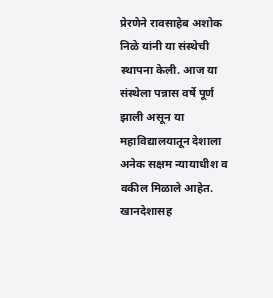प्रेरणेने रावसाहेब अशोक निळे यांनी या संस्थेची स्थापना केली. आज या संस्थेला पन्नास वर्षे पूर्ण झाली असून या महाविद्यालयातून देशाला अनेक सक्षम न्यायाधीश व वकील मिळाले आहेत. खानदेशासह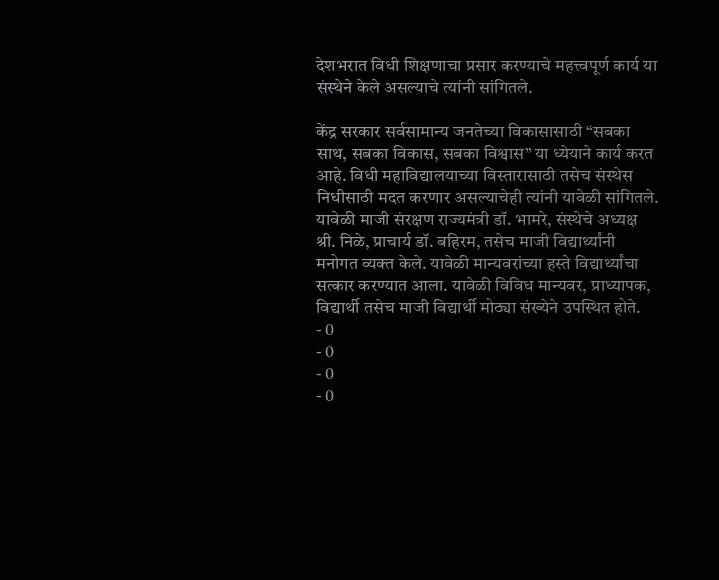देशभरात विधी शिक्षणाचा प्रसार करण्याचे महत्त्वपूर्ण कार्य या संस्थेने केले असल्याचे त्यांनी सांगितले.

केंद्र सरकार सर्वसामान्य जनतेच्या विकासासाठी “सबका साथ, सबका विकास, सबका विश्वास” या ध्येयाने कार्य करत आहे. विधी महाविद्यालयाच्या विस्तारासाठी तसेच संस्थेस निधीसाठी मदत करणार असल्याचेही त्यांनी यावेळी सांगितले.
यावेळी माजी संरक्षण राज्यमंत्री डॉ. भामरे, संस्थेचे अध्यक्ष श्री. निळे, प्राचार्य डॉ. बहिरम, तसेच माजी विद्यार्थ्यांनी मनोगत व्यक्त केले. यावेळी मान्यवरांच्या हस्ते विद्यार्थ्यांचा सत्कार करण्यात आला. यावेळी विविध मान्यवर, प्राध्यापक, विद्यार्थी तसेच माजी विद्यार्थी मोठ्या संख्येने उपस्थित होते.
- 0
- 0
- 0
- 0